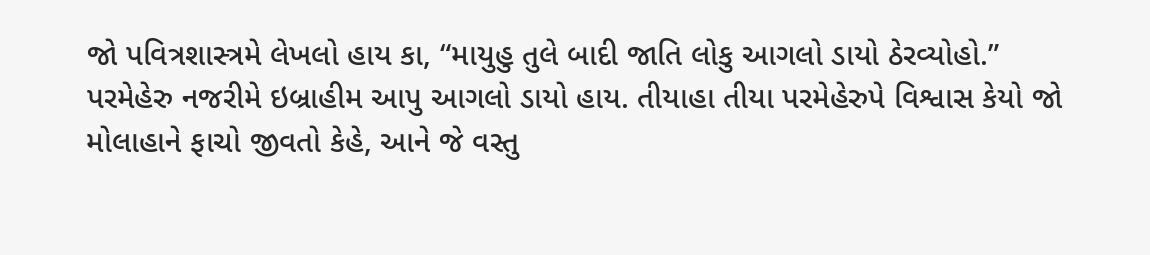જો પવિત્રશાસ્ત્રમે લેખલો હાય કા, “માયુહુ તુલે બાદી જાતિ લોકુ આગલો ડાયો ઠેરવ્યોહો.” પરમેહેરુ નજરીમે ઇબ્રાહીમ આપુ આગલો ડાયો હાય. તીયાહા તીયા પરમેહેરુપે વિશ્વાસ કેયો જો મોલાહાને ફાચો જીવતો કેહે, આને જે વસ્તુ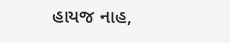હાયજ નાહ,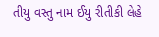તીયુ વસ્તુ નામ ઈયુ રીતીકી લેહે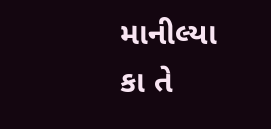માનીલ્યા કા તે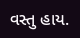વસ્તુ હાય.